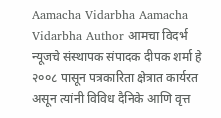Aamacha Vidarbha Aamacha Vidarbha Author आमचा विदर्भ न्यूजचे संस्थापक संपादक दीपक शर्मा हे २००८ पासून पत्रकारिता क्षेत्रात कार्यरत असून त्यांनी विविध दैनिके आणि वृत्त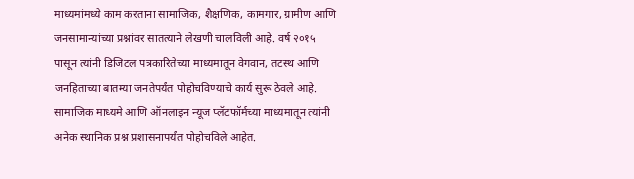माध्यमांमध्ये काम करताना सामाजिक, शैक्षणिक, कामगार, ग्रामीण आणि जनसामान्यांच्या प्रश्नांवर सातत्याने लेखणी चालविली आहे. वर्ष २०१५ पासून त्यांनी डिजिटल पत्रकारितेच्या माध्यमातून वेगवान, तटस्थ आणि जनहिताच्या बातम्या जनतेपर्यंत पोहोचविण्याचे कार्य सुरू ठेवले आहे. सामाजिक माध्यमे आणि ऑनलाइन न्यूज प्लॅटफॉर्मच्या माध्यमातून त्यांनी अनेक स्थानिक प्रश्न प्रशासनापर्यंत पोहोचविले आहेत.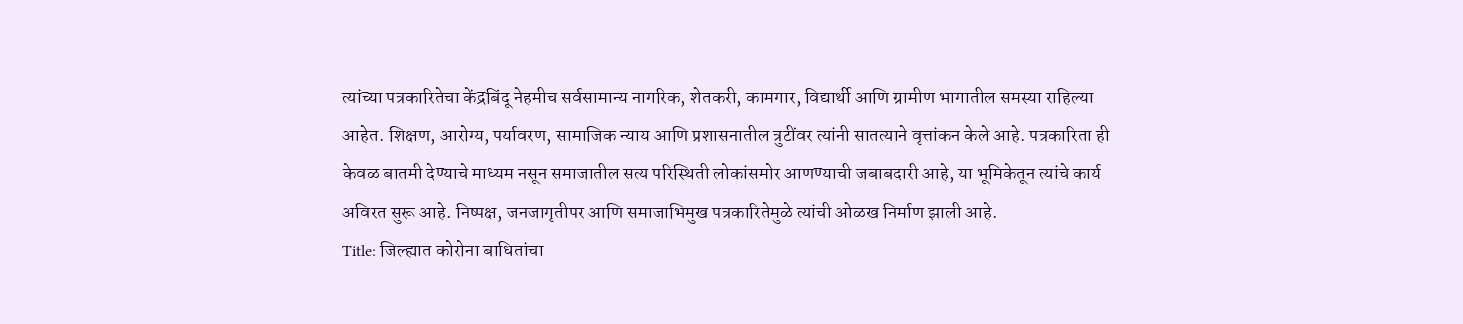त्यांच्या पत्रकारितेचा केंद्रबिंदू नेहमीच सर्वसामान्य नागरिक, शेतकरी, कामगार, विद्यार्थी आणि ग्रामीण भागातील समस्या राहिल्या आहेत. शिक्षण, आरोग्य, पर्यावरण, सामाजिक न्याय आणि प्रशासनातील त्रुटींवर त्यांनी सातत्याने वृत्तांकन केले आहे. पत्रकारिता ही केवळ बातमी देण्याचे माध्यम नसून समाजातील सत्य परिस्थिती लोकांसमोर आणण्याची जबाबदारी आहे, या भूमिकेतून त्यांचे कार्य अविरत सुरू आहे. निष्पक्ष, जनजागृतीपर आणि समाजाभिमुख पत्रकारितेमुळे त्यांची ओळख निर्माण झाली आहे.
Title: जिल्ह्यात कोरोना बाधितांचा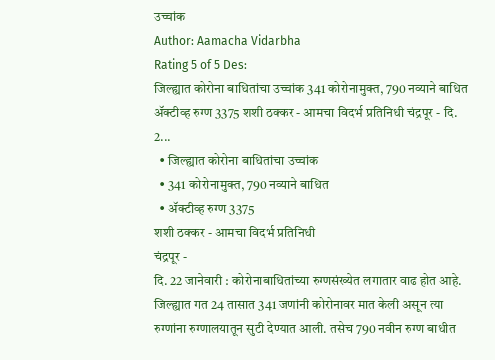उच्चांक
Author: Aamacha Vidarbha
Rating 5 of 5 Des:
जिल्ह्यात कोरोना बाधितांचा उच्चांक 341 कोरोनामुक्त, 790 नव्याने बाधित ॲक्टीव्ह रुग्ण 3375 शशी ठक्कर - आमचा विदर्भ प्रतिनिधी चंद्रपूर - दि. 2...
  • जिल्ह्यात कोरोना बाधितांचा उच्चांक
  • 341 कोरोनामुक्त, 790 नव्याने बाधित
  • ॲक्टीव्ह रुग्ण 3375
शशी ठक्कर - आमचा विदर्भ प्रतिनिधी
चंद्रपूर -
दि. 22 जानेवारी : कोरोनाबाधितांच्या रुग्णसंख्येत लगातार वाढ होत आहे. जिल्ह्यात गत 24 तासात 341 जणांनी कोरोनावर मात केली असून त्या रुग्णांना रुग्णालयातून सुटी देण्यात आली. तसेच 790 नवीन रुग्ण बाधीत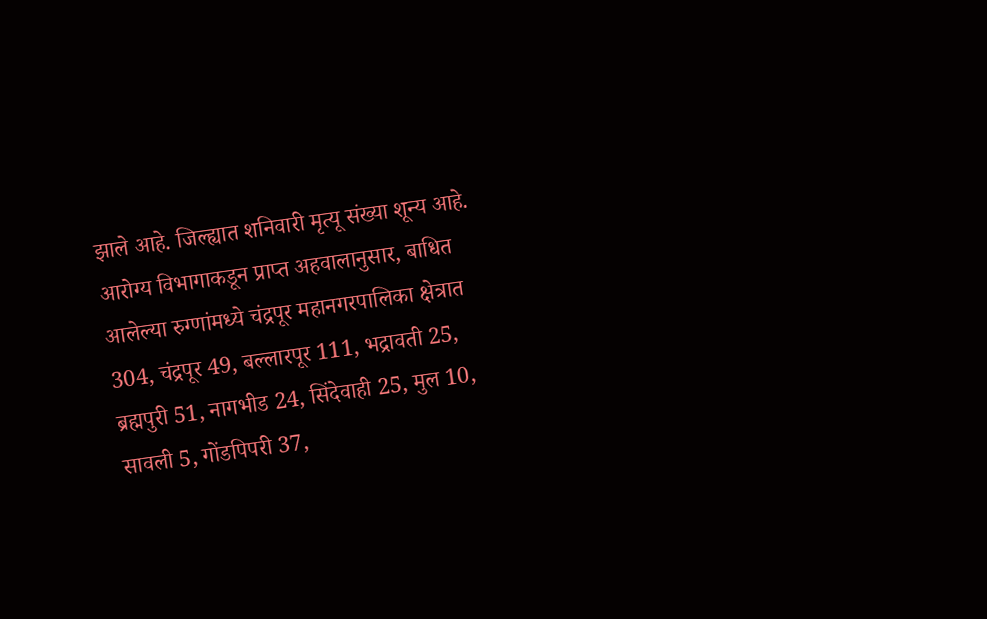झाले आहे. जिल्ह्यात शनिवारी मृत्यू संख्या शून्य आहे. आरोग्य विभागाकडून प्राप्त अहवालानुसार, बाधित आलेल्या रुग्णांमध्ये चंद्रपूर महानगरपालिका क्षेत्रात 304, चंद्रपूर 49, बल्लारपूर 111, भद्रावती 25, ब्रह्मपुरी 51, नागभीड 24, सिंदेवाही 25, मुल 10, सावली 5, गोंडपिपरी 37,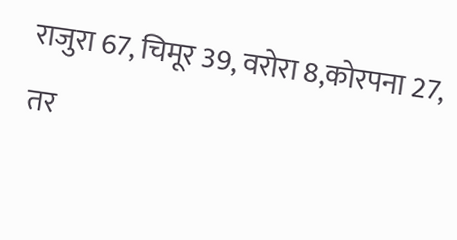राजुरा 67, चिमूर 39, वरोरा 8,कोरपना 27, तर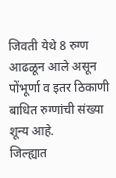जिवती येथे 8 रुग्ण आढळून आले असून पोंभूर्णा व इतर ठिकाणी बाधित रुग्णांची संख्या शून्य आहे.
जिल्ह्यात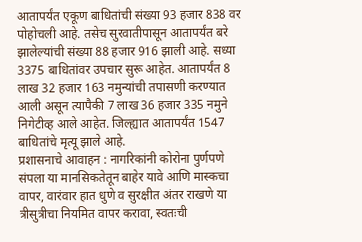आतापर्यंत एकूण बाधितांची संख्या 93 हजार 838 वर पोहोचली आहे. तसेच सुरवातीपासून आतापर्यंत बरे झालेल्यांची संख्या 88 हजार 916 झाली आहे. सध्या 3375 बाधितांवर उपचार सुरू आहेत. आतापर्यंत 8 लाख 32 हजार 163 नमुन्यांची तपासणी करण्यात आली असून त्यापैकी 7 लाख 36 हजार 335 नमुने निगेटीव्ह आले आहेत. जिल्ह्यात आतापर्यंत 1547 बाधितांचे मृत्यू झाले आहे.
प्रशासनाचे आवाहन : नागरिकांनी कोरोना पुर्णपणे संपला या मानसिकतेतून बाहेर यावे आणि मास्कचा वापर, वारंवार हात धुणे व सुरक्षीत अंतर राखणे या त्रीसुत्रीचा नियमित वापर करावा, स्वतःची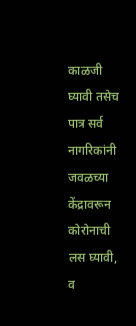काळजी घ्यावी तसेच पात्र सर्व नागरिकांनी जवळच्या केंद्रावरून कोरोनाची लस घ्यावी, व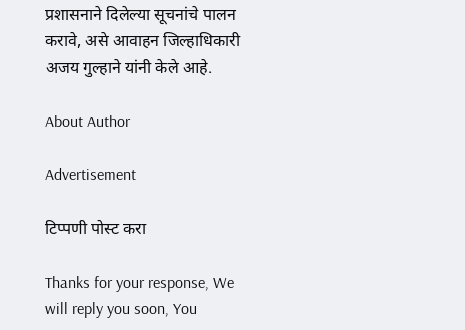प्रशासनाने दिलेल्या सूचनांचे पालन करावे, असे आवाहन जिल्हाधिकारी अजय गुल्हाने यांनी केले आहे.

About Author

Advertisement

टिप्पणी पोस्ट करा

Thanks for your response, We will reply you soon, You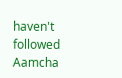haven't followed Aamcha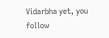Vidarbha yet, you follow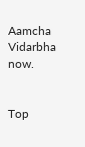Aamcha Vidarbha now.


Top